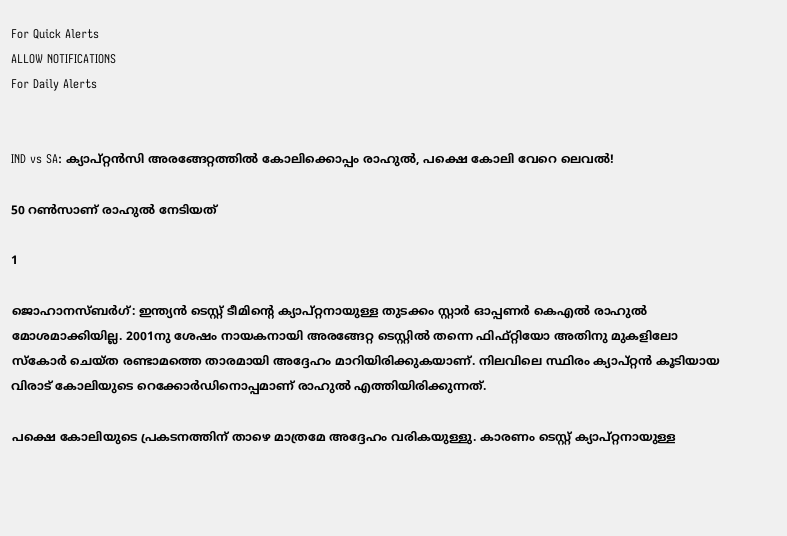For Quick Alerts
ALLOW NOTIFICATIONS
For Daily Alerts


IND vs SA: ക്യാപ്റ്റന്‍സി അരങ്ങേറ്റത്തില്‍ കോലിക്കൊപ്പം രാഹുല്‍, പക്ഷെ കോലി വേറെ ലെവല്‍!

50 റണ്‍സാണ് രാഹുല്‍ നേടിയത്

1

ജൊഹാനസ്ബര്‍ഗ്: ഇന്ത്യന്‍ ടെസ്റ്റ് ടീമിന്റെ ക്യാപ്റ്റനായുള്ള തുടക്കം സ്റ്റാര്‍ ഓപ്പണര്‍ കെഎല്‍ രാഹുല്‍ മോശമാക്കിയില്ല. 2001നു ശേഷം നായകനായി അരങ്ങേറ്റ ടെസ്റ്റില്‍ തന്നെ ഫിഫ്റ്റിയോ അതിനു മുകളിലോ സ്‌കോര്‍ ചെയ്ത രണ്ടാമത്തെ താരമായി അദ്ദേഹം മാറിയിരിക്കുകയാണ്. നിലവിലെ സ്ഥിരം ക്യാപ്റ്റന്‍ കൂടിയായ വിരാട് കോലിയുടെ റെക്കോര്‍ഡിനൊപ്പമാണ് രാഹുല്‍ എത്തിയിരിക്കുന്നത്.

പക്ഷെ കോലിയുടെ പ്രകടനത്തിന് താഴെ മാത്രമേ അദ്ദേഹം വരികയുള്ളു. കാരണം ടെസ്റ്റ് ക്യാപ്റ്റനായുള്ള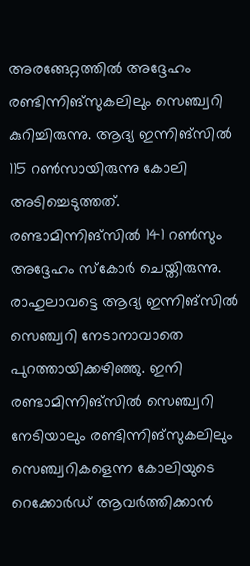അരങ്ങേറ്റത്തില്‍ അദ്ദേഹം രണ്ടിന്നിങ്‌സുകലിലും സെഞ്ച്വറി കുറിച്ചിരുന്നു. ആദ്യ ഇന്നിങ്‌സില്‍ 115 റണ്‍സായിരുന്നു കോലി അടിച്ചെടുത്തത്. രണ്ടാമിന്നിങ്‌സില്‍ 141 റണ്‍സും അദ്ദേഹം സ്‌കോര്‍ ചെയ്തിരുന്നു. രാഹുലാവട്ടെ ആദ്യ ഇന്നിങ്‌സില്‍ സെഞ്ച്വറി നേടാനാവാതെ പുറത്തായിക്കഴിഞ്ഞു. ഇനി രണ്ടാമിന്നിങ്‌സില്‍ സെഞ്ച്വറി നേടിയാലും രണ്ടിന്നിങ്‌സുകലിലും സെഞ്ച്വറികളെന്ന കോലിയുടെ റെക്കോര്‍ഡ് ആവര്‍ത്തിക്കാന്‍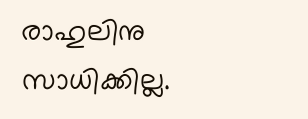രാഹുലിനു സാധിക്കില്ല.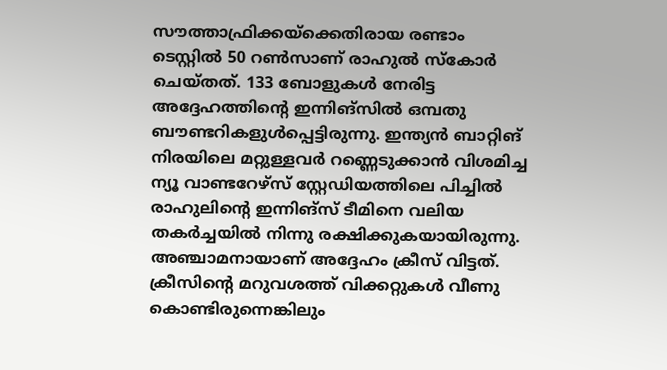സൗത്താഫ്രിക്കയ്‌ക്കെതിരായ രണ്ടാം ടെസ്റ്റില്‍ 50 റണ്‍സാണ് രാഹുല്‍ സ്‌കോര്‍ ചെയ്തത്. 133 ബോളുകള്‍ നേരിട്ട അദ്ദേഹത്തിന്റെ ഇന്നിങ്‌സില്‍ ഒമ്പതു ബൗണ്ടറികളുള്‍പ്പെട്ടിരുന്നു. ഇന്ത്യന്‍ ബാറ്റിങ് നിരയിലെ മറ്റുള്ളവര്‍ റണ്ണെടുക്കാന്‍ വിശമിച്ച ന്യൂ വാണ്ടറേഴ്‌സ് സ്റ്റേഡിയത്തിലെ പിച്ചില്‍ രാഹുലിന്റെ ഇന്നിങ്‌സ് ടീമിനെ വലിയ തകര്‍ച്ചയില്‍ നിന്നു രക്ഷിക്കുകയായിരുന്നു. അഞ്ചാമനായാണ് അദ്ദേഹം ക്രീസ് വിട്ടത്. ക്രീസിന്റെ മറുവശത്ത് വിക്കറ്റുകള്‍ വീണു കൊണ്ടിരുന്നെങ്കിലും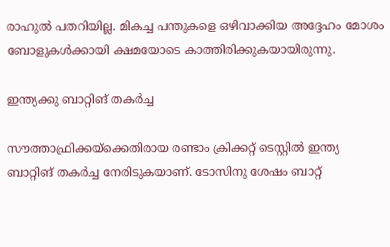രാഹുല്‍ പതറിയില്ല. മികച്ച പന്തുകളെ ഒഴിവാക്കിയ അദ്ദേഹം മോശം ബോളുകള്‍ക്കായി ക്ഷമയോടെ കാത്തിരിക്കുകയായിരുന്നു.

ഇന്ത്യക്കു ബാറ്റിങ് തകര്‍ച്ച

സൗത്താഫ്രിക്കയ്‌ക്കെതിരായ രണ്ടാം ക്രിക്കറ്റ് ടെസ്റ്റില്‍ ഇന്ത്യ ബാറ്റിങ് തകര്‍ച്ച നേരിടുകയാണ്. ടോസിനു ശേഷം ബാറ്റ്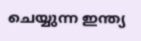ചെയ്യുന്ന ഇന്ത്യ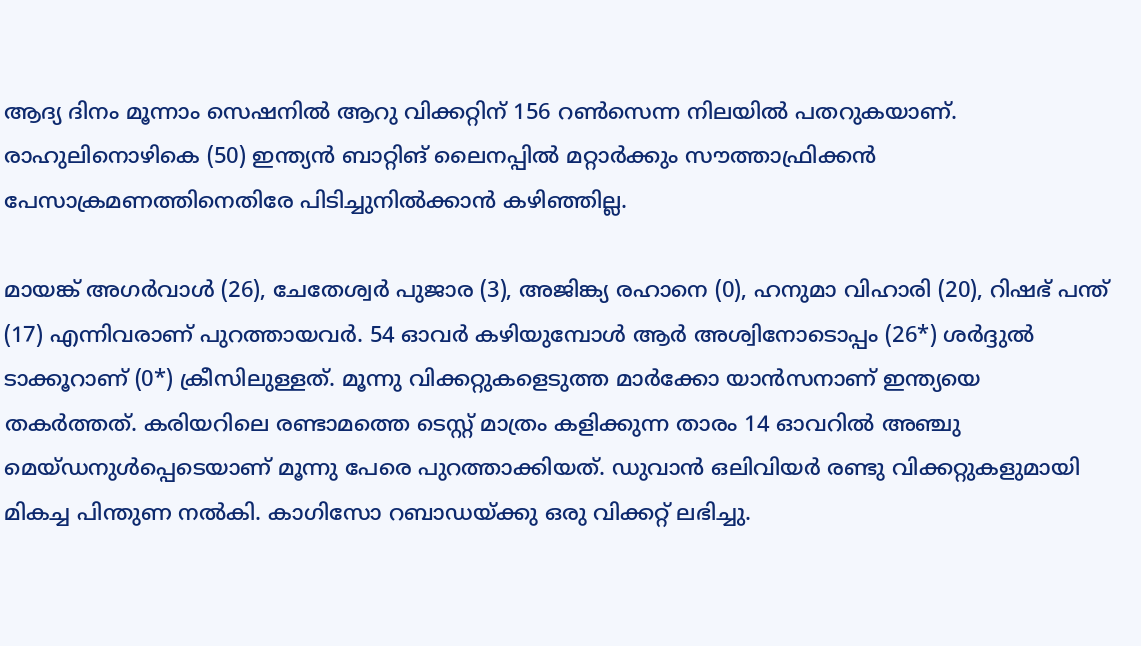ആദ്യ ദിനം മൂന്നാം സെഷനില്‍ ആറു വിക്കറ്റിന് 156 റണ്‍സെന്ന നിലയില്‍ പതറുകയാണ്. രാഹുലിനൊഴികെ (50) ഇന്ത്യന്‍ ബാറ്റിങ് ലൈനപ്പില്‍ മറ്റാര്‍ക്കും സൗത്താഫ്രിക്കന്‍ പേസാക്രമണത്തിനെതിരേ പിടിച്ചുനില്‍ക്കാന്‍ കഴിഞ്ഞില്ല.

മായങ്ക് അഗര്‍വാള്‍ (26), ചേതേശ്വര്‍ പുജാര (3), അജിങ്ക്യ രഹാനെ (0), ഹനുമാ വിഹാരി (20), റിഷഭ് പന്ത് (17) എന്നിവരാണ് പുറത്തായവര്‍. 54 ഓവര്‍ കഴിയുമ്പോള്‍ ആര്‍ അശ്വിനോടൊപ്പം (26*) ശര്‍ദ്ദുല്‍ ടാക്കൂറാണ് (0*) ക്രീസിലുള്ളത്. മൂന്നു വിക്കറ്റുകളെടുത്ത മാര്‍ക്കോ യാന്‍സനാണ് ഇന്ത്യയെ തകര്‍ത്തത്. കരിയറിലെ രണ്ടാമത്തെ ടെസ്റ്റ് മാത്രം കളിക്കുന്ന താരം 14 ഓവറില്‍ അഞ്ചു മെയ്ഡനുള്‍പ്പെടെയാണ് മൂന്നു പേരെ പുറത്താക്കിയത്. ഡുവാന്‍ ഒലിവിയര്‍ രണ്ടു വിക്കറ്റുകളുമായി മികച്ച പിന്തുണ നല്‍കി. കാഗിസോ റബാഡയ്ക്കു ഒരു വിക്കറ്റ് ലഭിച്ചു.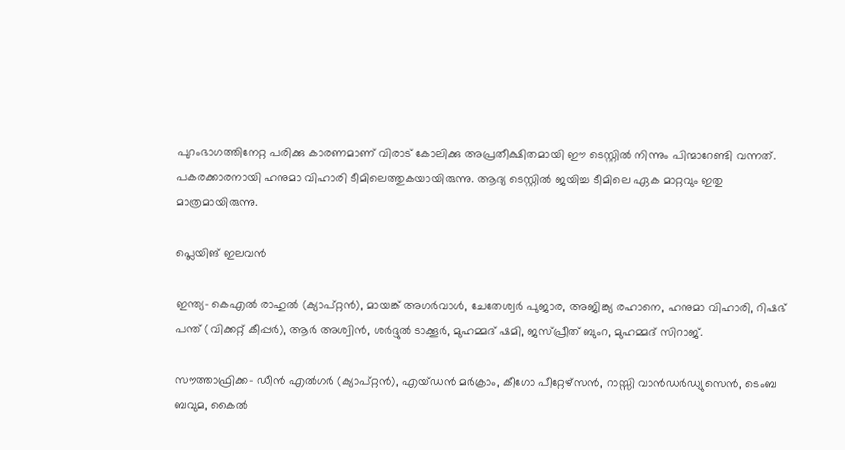പുറംഭാഗത്തിനേറ്റ പരിക്കു കാരണമാണ് വിരാട് കോലിക്കു അപ്രതീക്ഷിതമായി ഈ ടെസ്റ്റില്‍ നിന്നും പിന്മാറേണ്ടി വന്നത്. പകരക്കാരനായി ഹനുമാ വിഹാരി ടീമിലെത്തുകയായിരുന്നു. ആദ്യ ടെസ്റ്റില്‍ ജയിച്ച ടീമിലെ ഏക മാറ്റവും ഇതു മാത്രമായിരുന്നു.

പ്ലെയിങ് ഇലവന്‍

ഇന്ത്യ- കെഎല്‍ രാഹുല്‍ (ക്യാപ്റ്റന്‍), മായങ്ക് അഗര്‍വാള്‍, ചേതേശ്വര്‍ പുജാര, അജിങ്ക്യ രഹാനെ, ഹനുമാ വിഹാരി, റിഷഭ് പന്ത് (വിക്കറ്റ് കീപ്പര്‍), ആര്‍ അശ്വിന്‍, ശര്‍ദ്ദുല്‍ ടാക്കൂര്‍, മുഹമ്മദ് ഷമി, ജസ്പ്രീത് ബുംറ, മുഹമ്മദ് സിറാജ്.

സൗത്താഫ്രിക്ക- ഡീന്‍ എല്‍ഗര്‍ (ക്യാപ്റ്റന്‍), എയ്ഡന്‍ മര്‍ക്രാം, കീഗോ പീറ്റേഴ്‌സന്‍, റാസ്സി വാന്‍ഡര്‍ഡ്യുസെന്‍, ടെംബ ബവുമ, കൈല്‍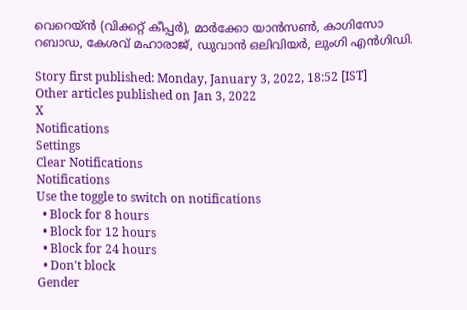വെറെയ്ന്‍ (വിക്കറ്റ് കീപ്പര്‍), മാര്‍ക്കോ യാന്‍സണ്‍, കാഗിസോ റബാഡ, കേശവ് മഹാരാജ്, ഡുവാന്‍ ഒലിവിയര്‍, ലുംഗി എന്‍ഗിഡി.

Story first published: Monday, January 3, 2022, 18:52 [IST]
Other articles published on Jan 3, 2022
X
Notifications
Settings
Clear Notifications
Notifications
Use the toggle to switch on notifications
  • Block for 8 hours
  • Block for 12 hours
  • Block for 24 hours
  • Don't block
Gender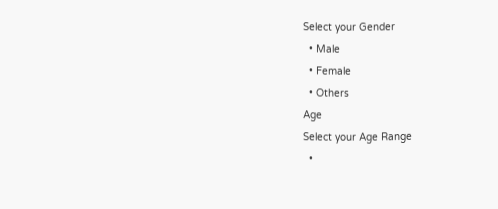Select your Gender
  • Male
  • Female
  • Others
Age
Select your Age Range
  •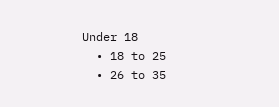Under 18
  • 18 to 25
  • 26 to 35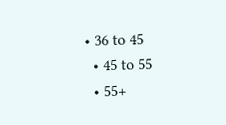• 36 to 45
  • 45 to 55
  • 55+